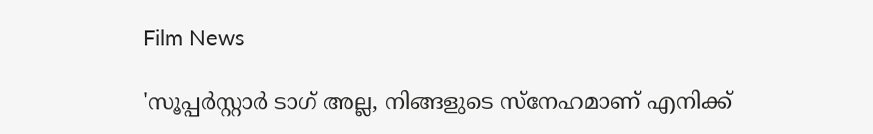Film News

'സൂപ്പർസ്റ്റാർ ടാഗ് അല്ല, നിങ്ങളുടെ സ്നേഹമാണ് എനിക്ക്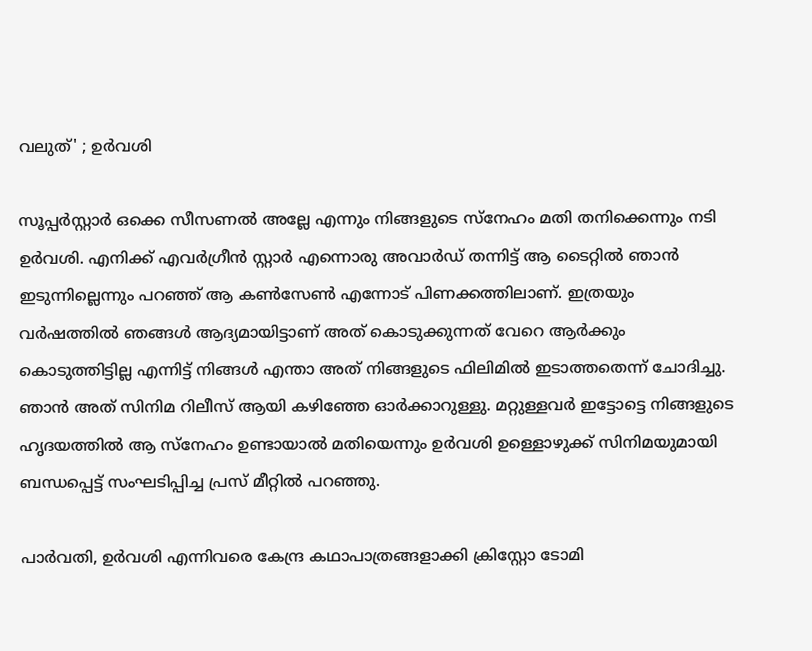വലുത്' ; ഉർവശി

സൂപ്പർസ്റ്റാർ ഒക്കെ സീസണൽ അല്ലേ എന്നും നിങ്ങളുടെ സ്നേഹം മതി തനിക്കെന്നും നടി ഉർവശി. എനിക്ക് എവർഗ്രീൻ സ്റ്റാർ എന്നൊരു അവാർഡ് തന്നിട്ട് ആ ടൈറ്റിൽ ഞാൻ ഇടുന്നില്ലെന്നും പറഞ്ഞ് ആ കൺസേൺ എന്നോട് പിണക്കത്തിലാണ്. ഇത്രയും വർഷത്തിൽ ഞങ്ങൾ ആദ്യമായിട്ടാണ് അത് കൊടുക്കുന്നത് വേറെ ആർക്കും കൊടുത്തിട്ടില്ല എന്നിട്ട് നിങ്ങൾ എന്താ അത് നിങ്ങളുടെ ഫിലിമിൽ ഇടാത്തതെന്ന് ചോദിച്ചു. ഞാൻ അത് സിനിമ റിലീസ് ആയി കഴിഞ്ഞേ ഓർക്കാറുള്ളു. മറ്റുള്ളവർ ഇട്ടോട്ടെ നിങ്ങളുടെ ഹൃദയത്തിൽ ആ സ്നേഹം ഉണ്ടായാൽ മതിയെന്നും ഉർവശി ഉള്ളൊഴുക്ക് സിനിമയുമായി ബന്ധപ്പെട്ട് സംഘടിപ്പിച്ച പ്രസ് മീറ്റിൽ പറഞ്ഞു.

പാർവതി, ഉർവശി എന്നിവരെ കേന്ദ്ര കഥാപാത്രങ്ങളാക്കി ക്രിസ്റ്റോ ടോമി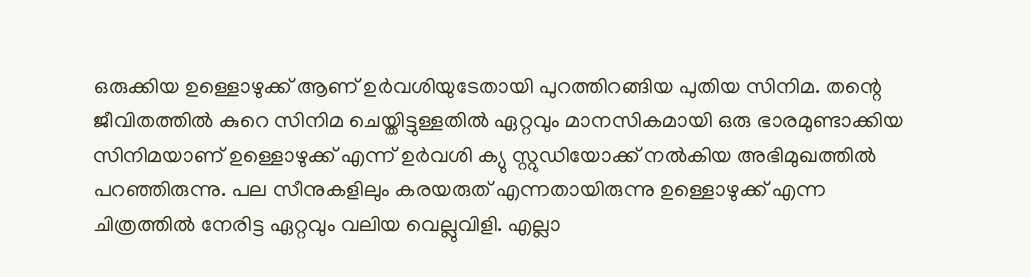ഒരുക്കിയ ഉള്ളൊഴുക്ക് ആണ് ഉർവശിയുടേതായി പുറത്തിറങ്ങിയ പുതിയ സിനിമ. തന്റെ ജീവിതത്തിൽ കുറെ സിനിമ ചെയ്തിട്ടുള്ളതിൽ ഏറ്റവും മാനസികമായി ഒരു ഭാരമുണ്ടാക്കിയ സിനിമയാണ് ഉള്ളൊഴുക്ക് എന്ന് ഉർവശി ക്യു സ്റ്റുഡിയോക്ക് നൽകിയ അഭിമുഖത്തിൽ പറഞ്ഞിരുന്നു. പല സീനുകളിലും കരയരുത് എന്നതായിരുന്നു ഉള്ളൊഴുക്ക് എന്ന ചിത്രത്തിൽ നേരിട്ട ഏറ്റവും വലിയ വെല്ലുവിളി. എല്ലാ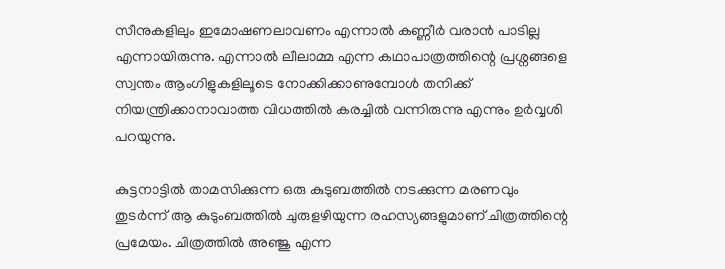സീനുകളിലും ഇമോഷണലാവണം എന്നാൽ കണ്ണീർ വരാൻ പാടില്ല എന്നായിരുന്നു. എന്നാൽ ലീലാമ്മ എന്ന കഥാപാത്രത്തിന്റെ പ്രശ്നങ്ങളെ സ്വന്തം ആംഗിളുകളിലൂടെ നോക്കിക്കാണുമ്പോൾ തനിക്ക് നിയന്ത്രിക്കാനാവാത്ത വിധത്തിൽ കരച്ചിൽ വന്നിരുന്നു എന്നും ഉർവ്വശി പറയുന്നു.

കുട്ടനാട്ടിൽ താമസിക്കുന്ന ഒരു കുടുബത്തിൽ നടക്കുന്ന മരണവും തുടർന്ന് ആ കുടുംബത്തിൽ ചുരുളഴിയുന്ന രഹസ്യങ്ങളുമാണ് ചിത്രത്തിന്റെ പ്രമേയം. ചിത്രത്തിൽ അഞ്ജു എന്ന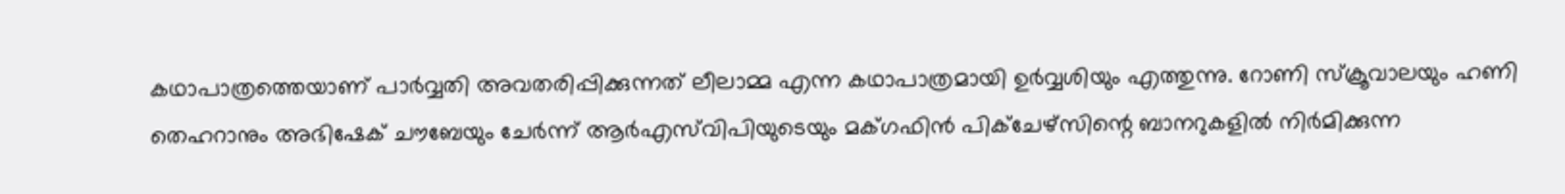കഥാപാത്രത്തെയാണ് പാർവ്വതി അവതരിപ്പിക്കുന്നത് ലീലാമ്മ എന്ന കഥാപാത്രമായി ഉർവ്വശിയും എത്തുന്നു. റോണി സ്ക്രൂവാലയും ഹണി തെഹറാനും അഭിഷേക് ചൗബേയും ചേര്‍ന്ന് ആര്‍എസ്‌വിപിയുടെയും മക്ഗഫിന്‍ പിക്ചേഴ്സിന്റെ ബാനറുകളില്‍ നിർ‍മിക്കുന്ന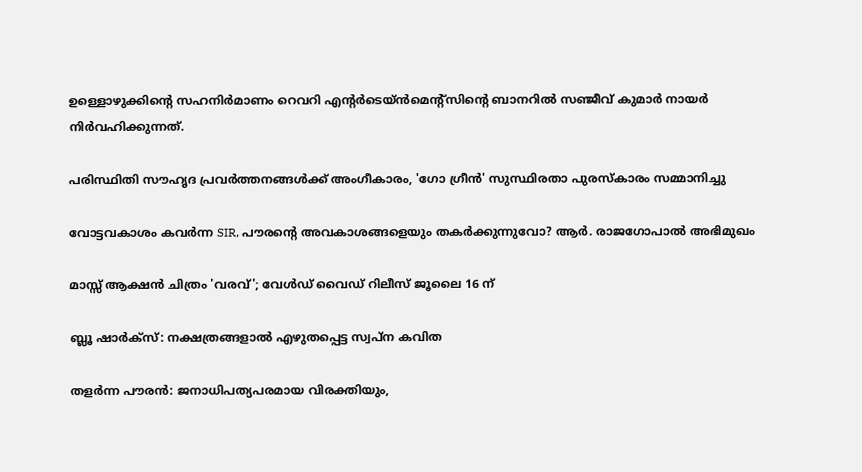ഉള്ളൊഴുക്കിന്റെ സഹനിര്‍മാണം റെവറി എന്റര്‍ടെയ്ന്‍മെന്റ്സിന്റെ ബാനറില്‍ സഞ്ജീവ് കുമാര്‍ നായര്‍ നിര്‍വഹിക്കുന്നത്.

പരിസ്ഥിതി സൗഹൃദ പ്രവർത്തനങ്ങൾക്ക് അംഗീകാരം, 'ഗോ ഗ്രീൻ' സുസ്ഥിരതാ പുരസ്കാരം സമ്മാനിച്ചു

വോട്ടവകാശം കവർന്ന SIR, പൗരന്റെ അവകാശങ്ങളെയും തകർക്കുന്നുവോ? ആർ. രാജഗോപാൽ അഭിമുഖം

മാസ്സ് ആക്ഷന്‍ ചിത്രം 'വരവ്'; വേള്‍ഡ് വൈഡ് റിലീസ് ജൂലൈ 16 ന്

ബ്ലൂ ഷാർക്സ്: നക്ഷത്രങ്ങളാൽ എഴുതപ്പെട്ട സ്വപ്ന കവിത

തളര്‍ന്ന പൗരന്‍: ജനാധിപത്യപരമായ വിരക്തിയും,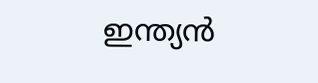ഇന്ത്യന്‍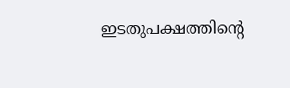ഇടതുപക്ഷത്തിന്റെ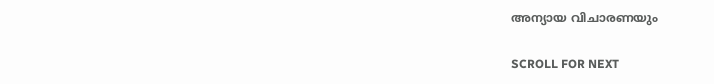അന്യായ വിചാരണയും

SCROLL FOR NEXT